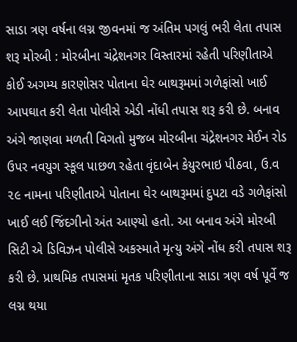સાડા ત્રણ વર્ષના લગ્ન જીવનમાં જ અંતિમ પગલું ભરી લેતા તપાસ શરૂ મોરબી : મોરબીના ચંદ્રેશનગર વિસ્તારમાં રહેતી પરિણીતાએ કોઈ અગમ્ય કારણોસર પોતાના ઘેર બાથરૂમમાં ગળેફાંસો ખાઈ આપઘાત કરી લેતા પોલીસે એડી નોંધી તપાસ શરૂ કરી છે. બનાવ અંગે જાણવા મળતી વિગતો મુજબ મોરબીના ચંદ્રેશનગર મેઈન રોડ ઉપર નવયુગ સ્કૂલ પાછળ રહેતા વૃંદાબેન કેયુરભાઇ પીઠવા, ઉ.વ ૨૯ નામના પરિણીતાએ પોતાના ઘેર બાથરૂમમાં દુપટા વડે ગળેફાંસો ખાઈ લઈ જિંદગીનો અંત આણ્યો હતો. આ બનાવ અંગે મોરબી સિટી એ ડિવિઝન પોલીસે અકસ્માતે મૃત્યુ અંગે નોંધ કરી તપાસ શરૂ કરી છે. પ્રાથમિક તપાસમાં મૃતક પરિણીતાના સાડા ત્રણ વર્ષ પૂર્વે જ લગ્ન થયા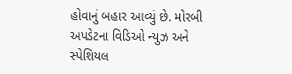હોવાનું બહાર આવ્યું છે. મોરબી અપડેટના વિડિઓ ન્યુઝ અને સ્પેશિયલ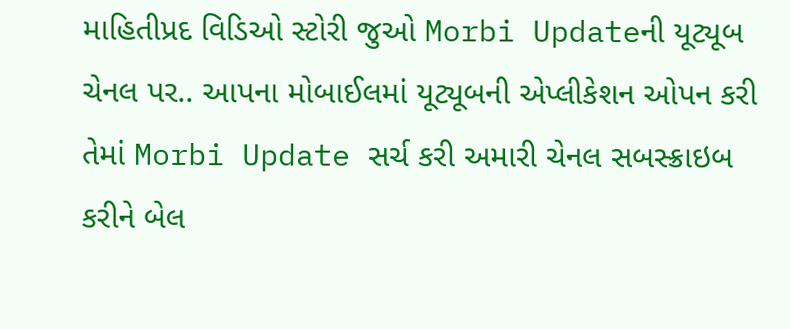માહિતીપ્રદ વિડિઓ સ્ટોરી જુઓ Morbi Updateની યૂટ્યૂબ ચેનલ પર.. આપના મોબાઈલમાં યૂટ્યૂબની એપ્લીકેશન ઓપન કરી તેમાં Morbi Update સર્ચ કરી અમારી ચેનલ સબસ્ક્રાઇબ કરીને બેલ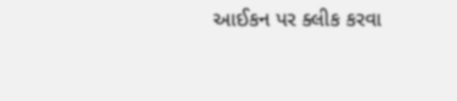આઈકન પર ક્લીક કરવા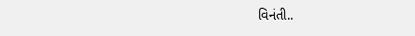વિનંતી..